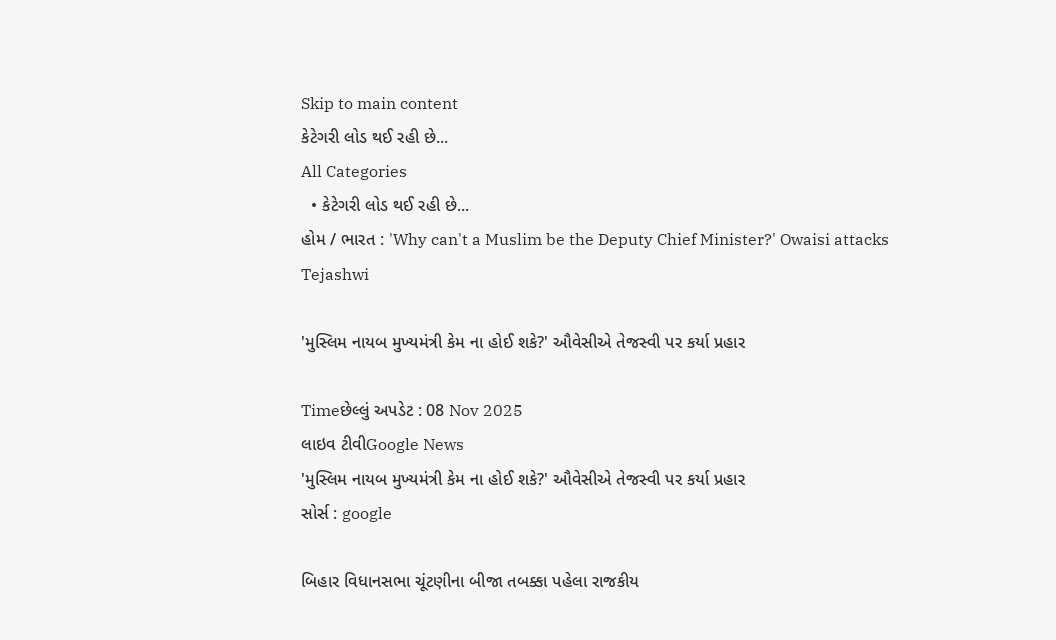Skip to main content
કેટેગરી લોડ થઈ રહી છે...
All Categories
  • કેટેગરી લોડ થઈ રહી છે...
હોમ / ભારત : 'Why can't a Muslim be the Deputy Chief Minister?' Owaisi attacks Tejashwi

'મુસ્લિમ નાયબ મુખ્યમંત્રી કેમ ના હોઈ શકે?' ઔવેસીએ તેજસ્વી પર કર્યા પ્રહાર

Timeછેલ્લું અપડેટ : 08 Nov 2025
લાઇવ ટીવીGoogle News
'મુસ્લિમ નાયબ મુખ્યમંત્રી કેમ ના હોઈ શકે?' ઔવેસીએ તેજસ્વી પર કર્યા પ્રહાર
સોર્સ : google

બિહાર વિધાનસભા ચૂંટણીના બીજા તબક્કા પહેલા રાજકીય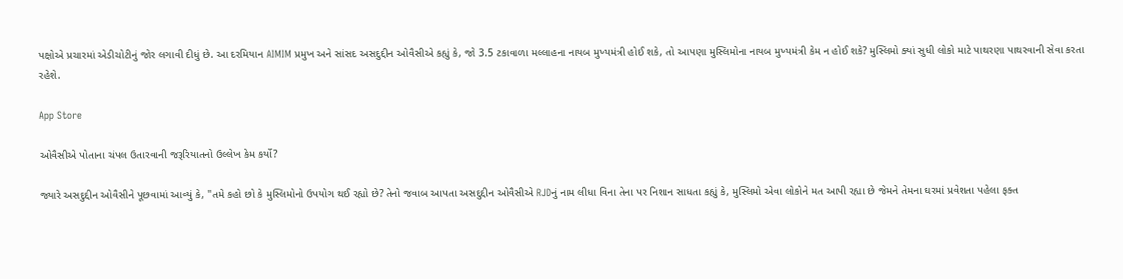પક્ષોએ પ્રચારમાં એડીચોટીનું જોર લગાવી દીધું છે. આ દરમિયાન AIMIM પ્રમુખ અને સાંસદ અસદુદ્દીન ઓવૈસીએ કહ્યું કે, જો 3.5 ટકાવાળા મલ્લાહના નાયબ મુખ્યમંત્રી હોઈ શકે, તો આપણા મુસ્લિમોના નાયબ મુખ્યમંત્રી કેમ ન હોઈ શકે? મુસ્લિમો ક્યાં સુધી લોકો માટે પાથરણા પાથરવાની સેવા કરતા રહેશે.

App Store

ઓવૈસીએ પોતાના ચંપલ ઉતારવાની જરૂરિયાતનો ઉલ્લેખ કેમ કર્યો?

જ્યારે અસદુદ્દીન ઓવૈસીને પૂછવામાં આવ્યું કે, "તમે કહો છો કે મુસ્લિમોનો ઉપયોગ થઈ રહ્યો છે? તેનો જવાબ આપતા અસદુદ્દીન ઓવૈસીએ RJDનું નામ લીધા વિના તેના પર નિશાન સાધતા કહ્યું કે, મુસ્લિમો એવા લોકોને મત આપી રહ્યા છે જેમને તેમના ઘરમાં પ્રવેશતા પહેલા ફક્ત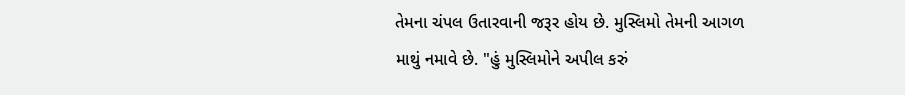તેમના ચંપલ ઉતારવાની જરૂર હોય છે. મુસ્લિમો તેમની આગળ માથું નમાવે છે. "હું મુસ્લિમોને અપીલ કરું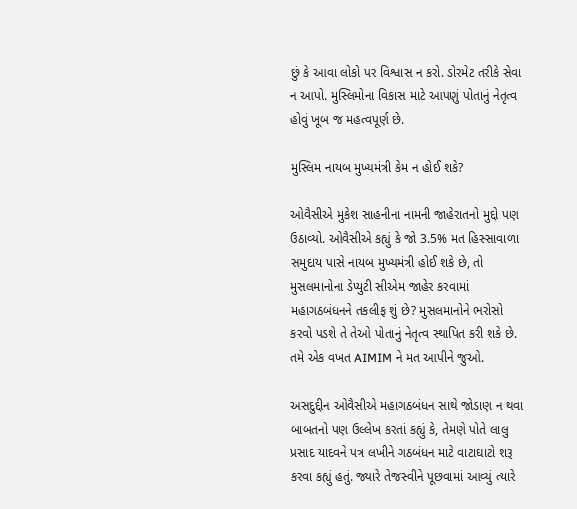છું કે આવા લોકો પર વિશ્વાસ ન કરો. ડોરમેટ તરીકે સેવા ન આપો. મુસ્લિમોના વિકાસ માટે આપણું પોતાનું નેતૃત્વ હોવું ખૂબ જ મહત્વપૂર્ણ છે.

મુસ્લિમ નાયબ મુખ્યમંત્રી કેમ ન હોઈ શકે?

ઓવૈસીએ મુકેશ સાહનીના નામની જાહેરાતનો મુદ્દો પણ ઉઠાવ્યો. ઓવૈસીએ કહ્યું કે જો 3.5% મત હિસ્સાવાળા સમુદાય પાસે નાયબ મુખ્યમંત્રી હોઈ શકે છે, તો મુસલમાનોના ડેપ્યુટી સીએમ જાહેર કરવામાં મહાગઠબંધનને તકલીફ શું છે? મુસલમાનોને ભરોસો કરવો પડશે તે તેઓ પોતાનું નેતૃત્વ સ્થાપિત કરી શકે છે. તમે એક વખત AIMIM ને મત આપીને જુઓ.

અસદુદ્દીન ઓવૈસીએ મહાગઠબંધન સાથે જોડાણ ન થવા બાબતનો પણ ઉલ્લેખ કરતાં કહ્યું કે, તેમણે પોતે લાલુ પ્રસાદ યાદવને પત્ર લખીને ગઠબંધન માટે વાટાઘાટો શરૂ કરવા કહ્યું હતું. જ્યારે તેજસ્વીને પૂછવામાં આવ્યું ત્યારે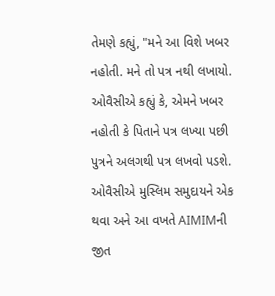તેમણે કહ્યું, "મને આ વિશે ખબર નહોતી. મને તો પત્ર નથી લખાયો. ઓવૈસીએ કહ્યું કે, એમને ખબર નહોતી કે પિતાને પત્ર લખ્યા પછી પુત્રને અલગથી પત્ર લખવો પડશે. ઓવૈસીએ મુસ્લિમ સમુદાયને એક થવા અને આ વખતે AIMIMની જીત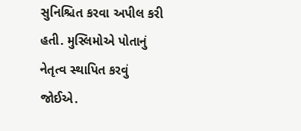સુનિશ્ચિત કરવા અપીલ કરી હતી. મુસ્લિમોએ પોતાનું નેતૃત્વ સ્થાપિત કરવું જોઈએ.